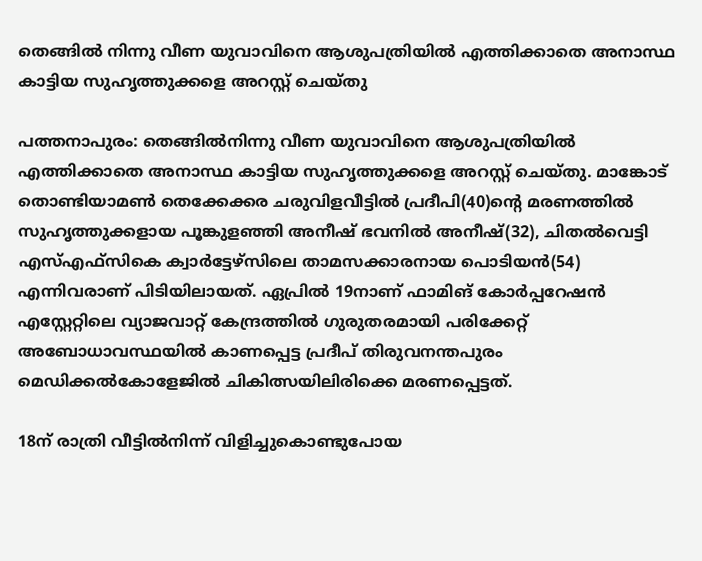തെങ്ങില്‍ നിന്നു വീണ യുവാവിനെ ആശുപത്രിയില്‍ എത്തിക്കാതെ അനാസ്ഥ കാട്ടിയ സുഹൃത്തുക്കളെ അറസ്റ്റ് ചെയ്തു

പത്തനാപുരം: തെങ്ങില്‍നിന്നു വീണ യുവാവിനെ ആശുപത്രിയില്‍ എത്തിക്കാതെ അനാസ്ഥ കാട്ടിയ സുഹൃത്തുക്കളെ അറസ്റ്റ് ചെയ്തു. മാങ്കോട് തൊണ്ടിയാമണ്‍ തെക്കേക്കര ചരുവിളവീട്ടില്‍ പ്രദീപി(40)ന്റെ മരണത്തില്‍ സുഹൃത്തുക്കളായ പൂങ്കുളഞ്ഞി അനീഷ് ഭവനില്‍ അനീഷ്(32), ചിതല്‍വെട്ടി എസ്‌എഫ്‌സികെ ക്വാര്‍ട്ടേഴ്സിലെ താമസക്കാരനായ പൊടിയന്‍(54) എന്നിവരാണ് പിടിയിലായത്. ഏപ്രില്‍ 19നാണ് ഫാമിങ് കോര്‍പ്പറേഷന്‍ എസ്റ്റേറ്റിലെ വ്യാജവാറ്റ് കേന്ദ്രത്തില്‍ ഗുരുതരമായി പരിക്കേറ്റ് അബോധാവസ്ഥയില്‍ കാണപ്പെട്ട പ്രദീപ് തിരുവനന്തപുരം മെഡിക്കല്‍കോളേജില്‍ ചികിത്സയിലിരിക്കെ മരണപ്പെട്ടത്.

18ന് രാത്രി വീട്ടില്‍നിന്ന് വിളിച്ചുകൊണ്ടുപോയ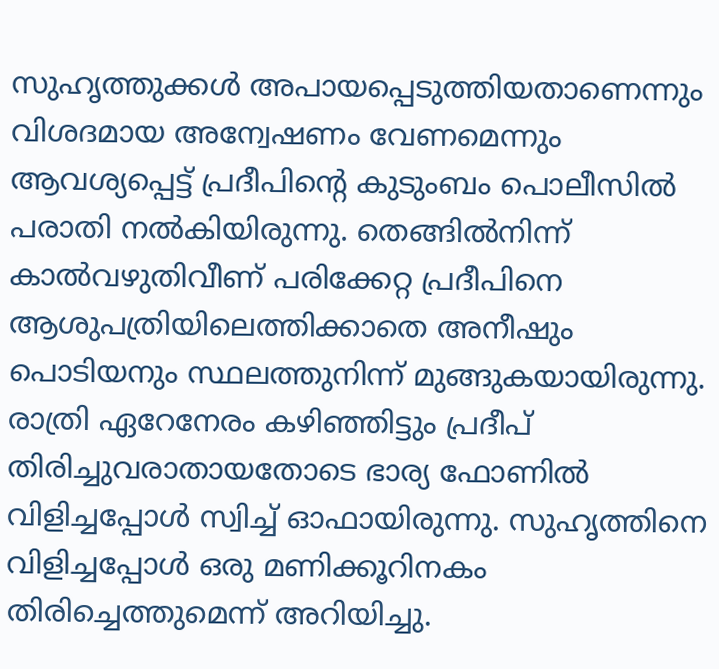സുഹൃത്തുക്കള്‍ അപായപ്പെടുത്തിയതാണെന്നും വിശദമായ അന്വേഷണം വേണമെന്നും ആവശ്യപ്പെട്ട് പ്രദീപിന്റെ കുടുംബം പൊലീസില്‍ പരാതി നല്‍കിയിരുന്നു. തെങ്ങില്‍നിന്ന് കാല്‍വഴുതിവീണ് പരിക്കേറ്റ പ്രദീപിനെ ആശുപത്രിയിലെത്തിക്കാതെ അനീഷും പൊടിയനും സ്ഥലത്തുനിന്ന് മുങ്ങുകയായിരുന്നു. രാത്രി ഏറേനേരം കഴിഞ്ഞിട്ടും പ്രദീപ് തിരിച്ചുവരാതായതോടെ ഭാര്യ ഫോണില്‍ വിളിച്ചപ്പോള്‍ സ്വിച്ച് ഓഫായിരുന്നു. സുഹൃത്തിനെ വിളിച്ചപ്പോള്‍ ഒരു മണിക്കൂറിനകം തിരിച്ചെത്തുമെന്ന് അറിയിച്ചു.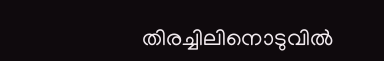തിരച്ചിലിനൊടുവില്‍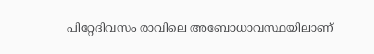പിറ്റേദിവസം രാവിലെ അബോധാവസ്ഥയിലാണ്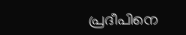പ്രദീപിനെ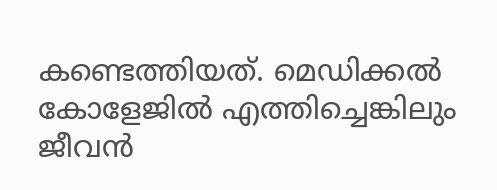കണ്ടെത്തിയത്. മെഡിക്കല്‍ കോളേജില്‍ എത്തിച്ചെങ്കിലും ജീവന്‍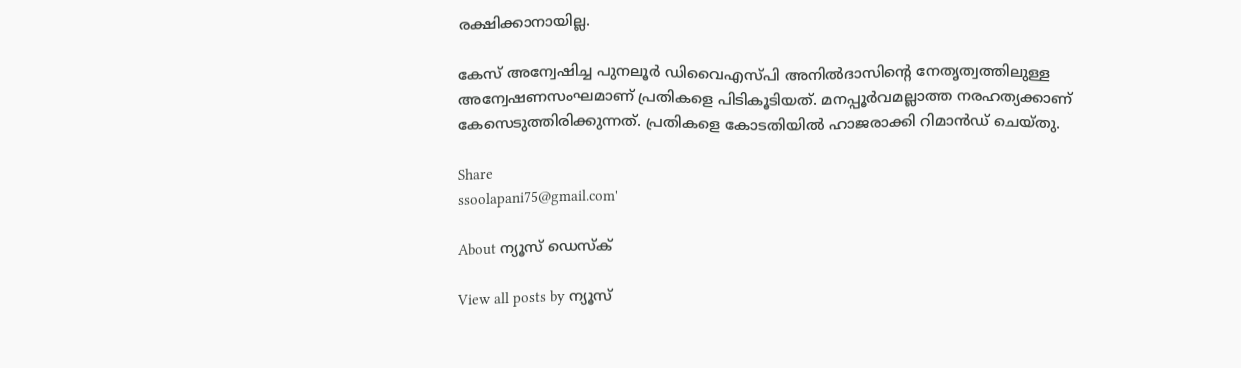രക്ഷിക്കാനായില്ല.

കേസ് അന്വേഷിച്ച പുനലൂര്‍ ഡിവൈഎസ്പി അനില്‍ദാസിന്റെ നേതൃത്വത്തിലുള്ള അന്വേഷണസംഘമാണ് പ്രതികളെ പിടികൂടിയത്. മനപ്പൂര്‍വമല്ലാത്ത നരഹത്യക്കാണ് കേസെടുത്തിരിക്കുന്നത്. പ്രതികളെ കോടതിയില്‍ ഹാജരാക്കി റിമാന്‍ഡ് ചെയ്തു.

Share
ssoolapani75@gmail.com'

About ന്യൂസ് ഡെസ്ക്

View all posts by ന്യൂസ്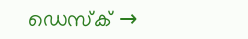ഡെസ്ക് →